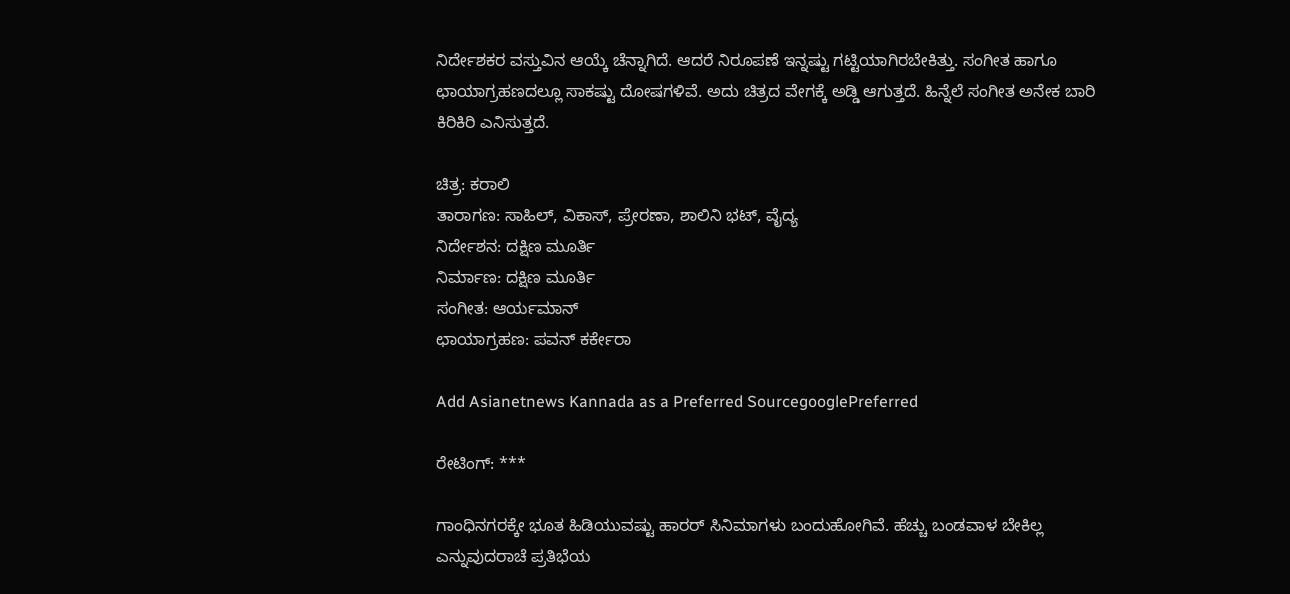ನಿರ್ದೇಶಕರ ವಸ್ತುವಿನ ಆಯ್ಕೆ ಚೆನ್ನಾಗಿದೆ. ಆದರೆ ನಿರೂಪಣೆ ಇನ್ನಷ್ಟು ಗಟ್ಟಿಯಾಗಿರಬೇಕಿತ್ತು. ಸಂಗೀತ ಹಾಗೂ ಛಾಯಾಗ್ರಹಣದಲ್ಲೂ ಸಾಕಷ್ಟು ದೋಷಗಳಿವೆ. ಅದು ಚಿತ್ರದ ವೇಗಕ್ಕೆ ಅಡ್ಡಿ ಆಗುತ್ತದೆ. ಹಿನ್ನೆಲೆ ಸಂಗೀತ ಅನೇಕ ಬಾರಿ ಕಿರಿಕಿರಿ ಎನಿಸುತ್ತದೆ.

ಚಿತ್ರ: ಕರಾಲಿ
ತಾರಾಗಣ: ಸಾಹಿಲ್‌, ವಿಕಾಸ್‌, ಪ್ರೇರಣಾ, ಶಾಲಿನಿ ಭಟ್‌, ವೈದ್ಯ
ನಿರ್ದೇಶನ: ದಕ್ಷಿಣ ಮೂರ್ತಿ
ನಿರ್ಮಾಣ: ದಕ್ಷಿಣ ಮೂರ್ತಿ
ಸಂಗೀತ: ಆರ್ಯಮಾನ್‌
ಛಾಯಾಗ್ರಹಣ: ಪವನ್‌ ಕರ್ಕೇರಾ

Add Asianetnews Kannada as a Preferred SourcegooglePreferred

ರೇಟಿಂಗ್‌: ***

ಗಾಂಧಿನಗರಕ್ಕೇ ಭೂತ ಹಿಡಿಯುವಷ್ಟು ಹಾರರ್‌ ಸಿನಿಮಾಗಳು ಬಂದುಹೋಗಿವೆ. ಹೆಚ್ಚು ಬಂಡವಾಳ ಬೇಕಿಲ್ಲ ಎನ್ನುವುದರಾಚೆ ಪ್ರತಿಭೆಯ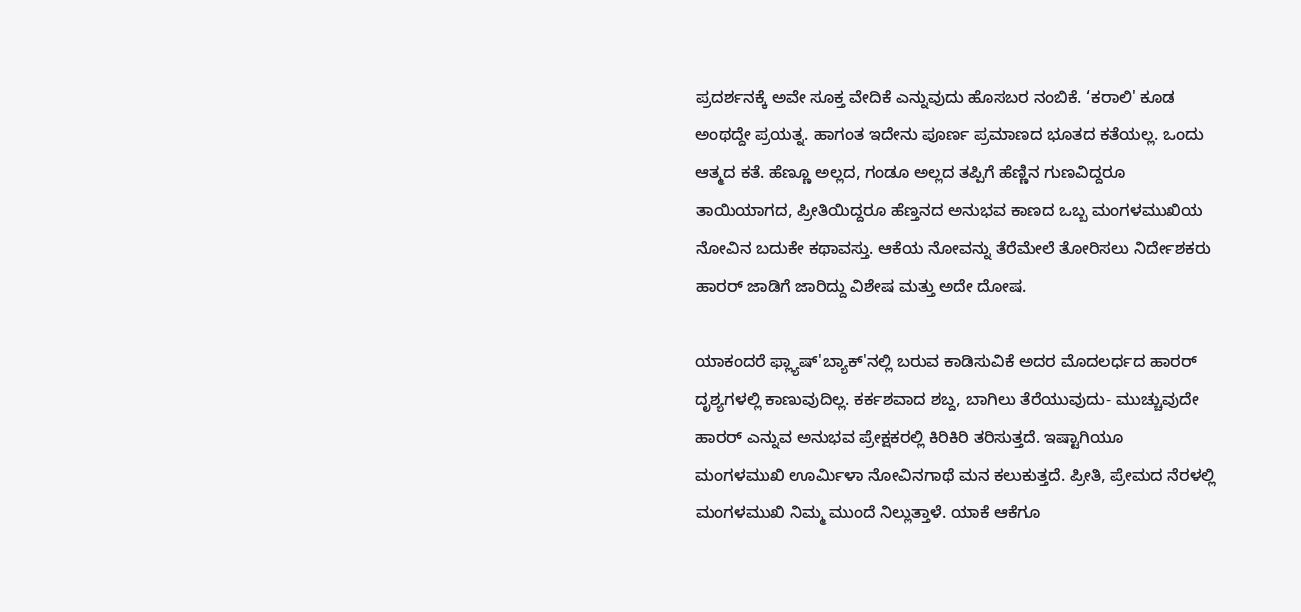ಪ್ರದರ್ಶನಕ್ಕೆ ಅವೇ ಸೂಕ್ತ ವೇದಿಕೆ ಎನ್ನುವುದು ಹೊಸಬರ ನಂಬಿಕೆ. ‘ಕರಾಲಿ' ಕೂಡ ಅಂಥದ್ದೇ ಪ್ರಯತ್ನ. ಹಾಗಂತ ಇದೇನು ಪೂರ್ಣ ಪ್ರಮಾಣದ ಭೂತದ ಕತೆಯಲ್ಲ. ಒಂದು ಆತ್ಮದ ಕತೆ. ಹೆಣ್ಣೂ ಅಲ್ಲದ, ಗಂಡೂ ಅಲ್ಲದ ತಪ್ಪಿಗೆ ಹೆಣ್ಣಿನ ಗುಣವಿದ್ದರೂ ತಾಯಿಯಾಗದ, ಪ್ರೀತಿಯಿದ್ದರೂ ಹೆಣ್ತನದ ಅನುಭವ ಕಾಣದ ಒಬ್ಬ ಮಂಗಳಮುಖಿಯ ನೋವಿನ ಬದುಕೇ ಕಥಾವಸ್ತು. ಆಕೆಯ ನೋವನ್ನು ತೆರೆಮೇಲೆ ತೋರಿಸಲು ನಿರ್ದೇಶಕರು ಹಾರರ್‌ ಜಾಡಿಗೆ ಜಾರಿದ್ದು ವಿಶೇಷ ಮತ್ತು ಅದೇ ದೋಷ.

ಯಾಕಂದರೆ ಫ್ಲ್ಯಾಷ್‌'ಬ್ಯಾಕ್‌'ನಲ್ಲಿ ಬರುವ ಕಾಡಿಸುವಿಕೆ ಅದರ ಮೊದಲರ್ಧದ ಹಾರರ್‌ ದೃಶ್ಯಗಳಲ್ಲಿ ಕಾಣುವುದಿಲ್ಲ. ಕರ್ಕಶವಾದ ಶಬ್ದ, ಬಾಗಿಲು ತೆರೆಯುವುದು- ಮುಚ್ಚುವುದೇ ಹಾರರ್‌ ಎನ್ನುವ ಅನುಭವ ಪ್ರೇಕ್ಷಕರಲ್ಲಿ ಕಿರಿಕಿರಿ ತರಿಸುತ್ತದೆ. ಇಷ್ಟಾಗಿಯೂ ಮಂಗಳಮುಖಿ ಊರ್ಮಿಳಾ ನೋವಿನಗಾಥೆ ಮನ ಕಲುಕುತ್ತದೆ. ಪ್ರೀತಿ, ಪ್ರೇಮದ ನೆರಳಲ್ಲಿ ಮಂಗಳಮುಖಿ ನಿಮ್ಮ ಮುಂದೆ ನಿಲ್ಲುತ್ತಾಳೆ. ಯಾಕೆ ಆಕೆಗೂ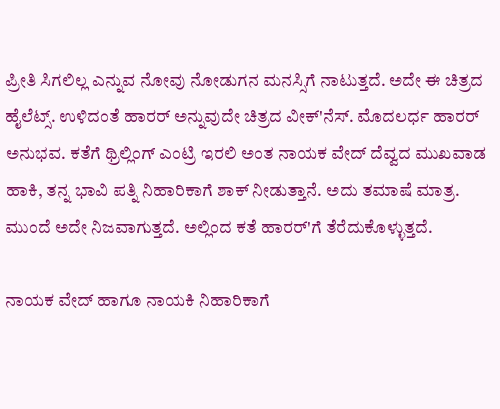ಪ್ರೀತಿ ಸಿಗಲಿಲ್ಲ ಎನ್ನುವ ನೋವು ನೋಡುಗನ ಮನಸ್ಸಿಗೆ ನಾಟುತ್ತದೆ. ಅದೇ ಈ ಚಿತ್ರದ ಹೈಲೆಟ್ಸ್‌. ಉಳಿದಂತೆ ಹಾರರ್‌ ಅನ್ನುವುದೇ ಚಿತ್ರದ ವೀಕ್‌'ನೆಸ್‌. ಮೊದಲರ್ಧ ಹಾರರ್‌ ಅನುಭವ. ಕತೆಗೆ ಥ್ರಿಲ್ಲಿಂಗ್‌ ಎಂಟ್ರಿ ಇರಲಿ ಅಂತ ನಾಯಕ ವೇದ್‌ ದೆವ್ವದ ಮುಖವಾಡ ಹಾಕಿ, ತನ್ನ ಭಾವಿ ಪತ್ನಿ ನಿಹಾರಿಕಾಗೆ ಶಾಕ್‌ ನೀಡುತ್ತಾನೆ. ಅದು ತಮಾಷೆ ಮಾತ್ರ. ಮುಂದೆ ಅದೇ ನಿಜವಾಗುತ್ತದೆ. ಅಲ್ಲಿಂದ ಕತೆ ಹಾರರ್‌'ಗೆ ತೆರೆದುಕೊಳ್ಳುತ್ತದೆ.

ನಾಯಕ ವೇದ್‌ ಹಾಗೂ ನಾಯಕಿ ನಿಹಾರಿಕಾಗೆ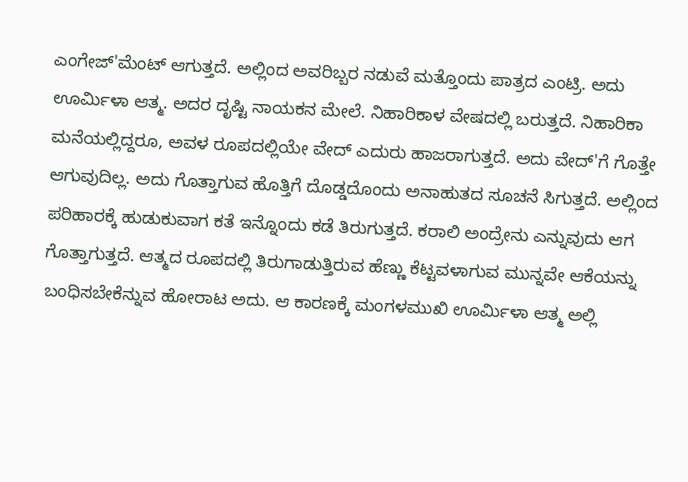ಎಂಗೇಜ್‌'ಮೆಂಟ್‌ ಆಗುತ್ತದೆ. ಅಲ್ಲಿಂದ ಅವರಿಬ್ಬರ ನಡುವೆ ಮತ್ತೊಂದು ಪಾತ್ರದ ಎಂಟ್ರಿ. ಅದು ಊರ್ಮಿಳಾ ಆತ್ಮ. ಅದರ ದೃಷ್ಟಿ ನಾಯಕನ ಮೇಲೆ. ನಿಹಾರಿಕಾಳ ವೇಷದಲ್ಲಿ ಬರುತ್ತದೆ. ನಿಹಾರಿಕಾ ಮನೆಯಲ್ಲಿದ್ದರೂ, ಅವಳ ರೂಪದಲ್ಲಿಯೇ ವೇದ್‌ ಎದುರು ಹಾಜರಾಗುತ್ತದೆ. ಅದು ವೇದ್‌'ಗೆ ಗೊತ್ತೇ ಆಗುವುದಿಲ್ಲ. ಅದು ಗೊತ್ತಾಗುವ ಹೊತ್ತಿಗೆ ದೊಡ್ಡದೊಂದು ಅನಾಹುತದ ಸೂಚನೆ ಸಿಗುತ್ತದೆ. ಅಲ್ಲಿಂದ ಪರಿಹಾರಕ್ಕೆ ಹುಡುಕುವಾಗ ಕತೆ ಇನ್ನೊಂದು ಕಡೆ ತಿರುಗುತ್ತದೆ. ಕರಾಲಿ ಅಂದ್ರೇನು ಎನ್ನುವುದು ಆಗ ಗೊತ್ತಾಗುತ್ತದೆ. ಆತ್ಮದ ರೂಪದಲ್ಲಿ ತಿರುಗಾಡುತ್ತಿರುವ ಹೆಣ್ಣು ಕೆಟ್ಟವಳಾಗುವ ಮುನ್ನವೇ ಆಕೆಯನ್ನು ಬಂಧಿಸಬೇಕೆನ್ನುವ ಹೋರಾಟ ಅದು. ಆ ಕಾರಣಕ್ಕೆ ಮಂಗಳಮುಖಿ ಊರ್ಮಿಳಾ ಆತ್ಮ ಅಲ್ಲಿ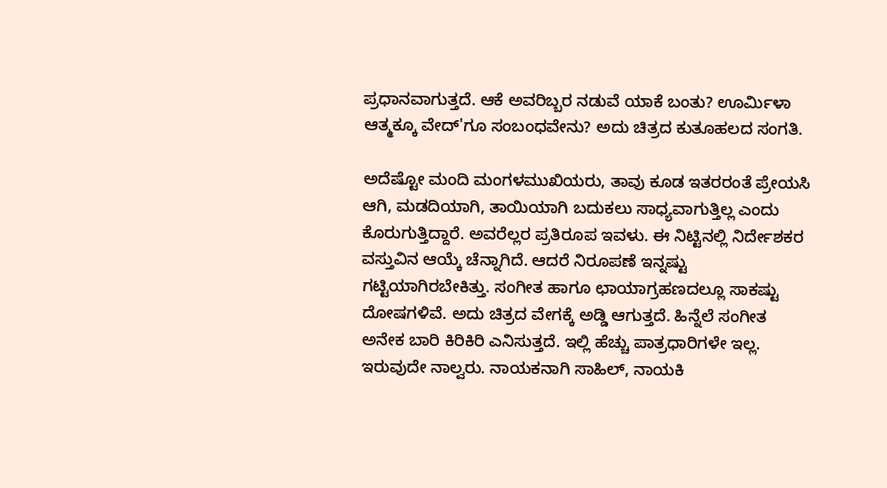ಪ್ರಧಾನವಾಗುತ್ತದೆ. ಆಕೆ ಅವರಿಬ್ಬರ ನಡುವೆ ಯಾಕೆ ಬಂತು? ಊರ್ಮಿಳಾ ಆತ್ಮಕ್ಕೂ ವೇದ್‌'ಗೂ ಸಂಬಂಧವೇನು? ಅದು ಚಿತ್ರದ ಕುತೂಹಲದ ಸಂಗತಿ.

ಅದೆಷ್ಟೋ ಮಂದಿ ಮಂಗಳಮುಖಿಯರು, ತಾವು ಕೂಡ ಇತರರಂತೆ ಪ್ರೇಯಸಿ ಆಗಿ, ಮಡದಿಯಾಗಿ, ತಾಯಿಯಾಗಿ ಬದುಕಲು ಸಾಧ್ಯವಾಗುತ್ತಿಲ್ಲ ಎಂದು ಕೊರುಗುತ್ತಿದ್ದಾರೆ. ಅವರೆಲ್ಲರ ಪ್ರತಿರೂಪ ಇವಳು. ಈ ನಿಟ್ಟಿನಲ್ಲಿ ನಿರ್ದೇಶಕರ ವಸ್ತುವಿನ ಆಯ್ಕೆ ಚೆನ್ನಾಗಿದೆ. ಆದರೆ ನಿರೂಪಣೆ ಇನ್ನಷ್ಟು ಗಟ್ಟಿಯಾಗಿರಬೇಕಿತ್ತು. ಸಂಗೀತ ಹಾಗೂ ಛಾಯಾಗ್ರಹಣದಲ್ಲೂ ಸಾಕಷ್ಟು ದೋಷಗಳಿವೆ. ಅದು ಚಿತ್ರದ ವೇಗಕ್ಕೆ ಅಡ್ಡಿ ಆಗುತ್ತದೆ. ಹಿನ್ನೆಲೆ ಸಂಗೀತ ಅನೇಕ ಬಾರಿ ಕಿರಿಕಿರಿ ಎನಿಸುತ್ತದೆ. ಇಲ್ಲಿ ಹೆಚ್ಚು ಪಾತ್ರಧಾರಿಗಳೇ ಇಲ್ಲ. ಇರುವುದೇ ನಾಲ್ವರು. ನಾಯಕನಾಗಿ ಸಾಹಿಲ್‌, ನಾಯಕಿ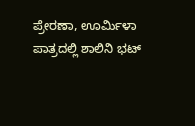ಪ್ರೇರಣಾ, ಊರ್ಮಿಳಾ ಪಾತ್ರದಲ್ಲಿ ಶಾಲಿನಿ ಭಟ್‌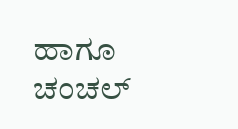ಹಾಗೂ ಚಂಚಲ್‌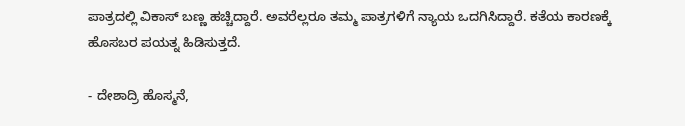ಪಾತ್ರದಲ್ಲಿ ವಿಕಾಸ್‌ ಬಣ್ಣ ಹಚ್ಚಿದ್ದಾರೆ. ಅವರೆಲ್ಲರೂ ತಮ್ಮ ಪಾತ್ರಗಳಿಗೆ ನ್ಯಾಯ ಒದಗಿಸಿದ್ದಾರೆ. ಕತೆಯ ಕಾರಣಕ್ಕೆ ಹೊಸಬರ ಪಯತ್ನ ಹಿಡಿಸುತ್ತದೆ.

- ದೇಶಾದ್ರಿ ಹೊಸ್ಮನೆ,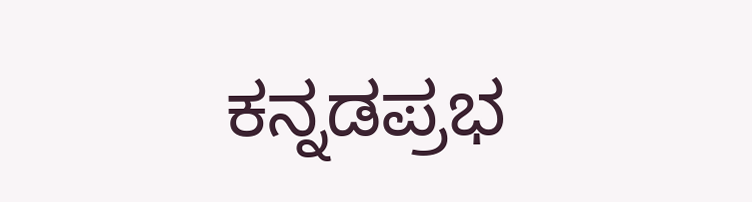ಕನ್ನಡಪ್ರಭ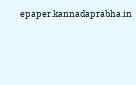epaper.kannadaprabha.in